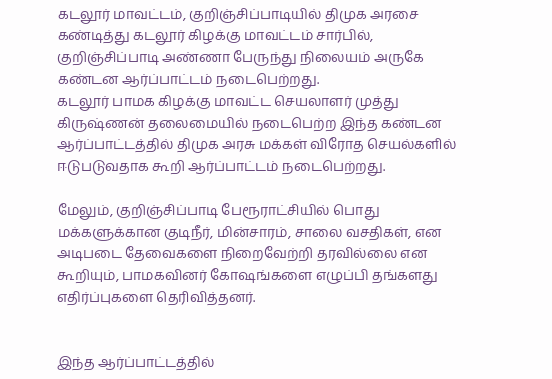கடலூர் மாவட்டம், குறிஞ்சிப்பாடியில் திமுக அரசை கண்டித்து கடலூர் கிழக்கு மாவட்டம் சார்பில், குறிஞ்சிப்பாடி அண்ணா பேருந்து நிலையம் அருகே கண்டன ஆர்ப்பாட்டம் நடைபெற்றது.
கடலூர் பாமக கிழக்கு மாவட்ட செயலாளர் முத்து கிருஷ்ணன் தலைமையில் நடைபெற்ற இந்த கண்டன ஆர்ப்பாட்டத்தில் திமுக அரசு மக்கள் விரோத செயல்களில் ஈடுபடுவதாக கூறி ஆர்ப்பாட்டம் நடைபெற்றது.

மேலும், குறிஞ்சிப்பாடி பேரூராட்சியில் பொது மக்களுக்கான குடிநீர், மின்சாரம், சாலை வசதிகள், என அடிபடை தேவைகளை நிறைவேற்றி தரவில்லை என கூறியும், பாமகவினர் கோஷங்களை எழுப்பி தங்களது எதிர்ப்புகளை தெரிவித்தனர்.


இந்த ஆர்ப்பாட்டத்தில்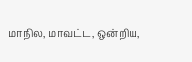மாநில, மாவட்ட, ஒன்றிய,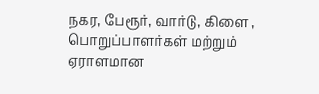நகர, பேரூர், வார்டு, கிளை , பொறுப்பாளர்கள் மற்றும் ஏராளமான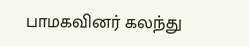பாமகவினர் கலந்து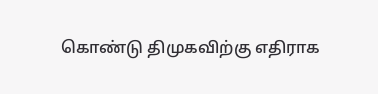கொண்டு திமுகவிற்கு எதிராக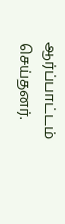ஆர்ப்பாட்டம் செய்தனர்.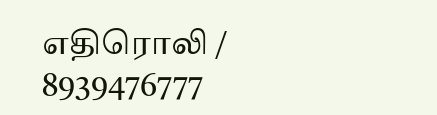எதிரொலி / 8939476777